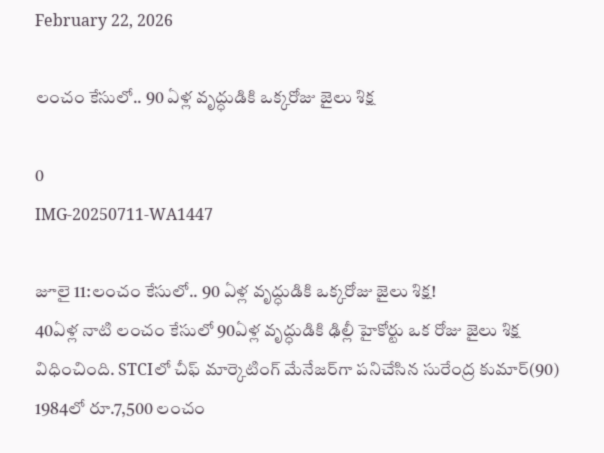February 22, 2026

లంచం కేసులో.. 90 ఏళ్ల వృద్ధుడికి ఒక్కరోజు జైలు శిక్ష

0
IMG-20250711-WA1447

జూలై 11:లంచం కేసులో.. 90 ఏళ్ల వృద్ధుడికి ఒక్కరోజు జైలు శిక్ష!
40ఏళ్ల నాటి లంచం కేసులో 90ఏళ్ల వృద్ధుడికి ఢిల్లీ హైకోర్టు ఒక రోజు జైలు శిక్ష విధించింది. STCIలో చీఫ్ మార్కెటింగ్ మేనేజర్‌గా పనిచేసిన సురేంద్ర కుమార్(90) 1984లో రూ.7,500 లంచం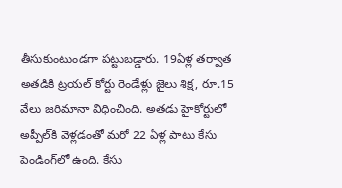తీసుకుంటుండగా పట్టుబడ్డారు. 19ఏళ్ల తర్వాత అతడికి ట్రయల్ కోర్టు రెండేళ్లు జైలు శిక్ష, రూ.15 వేలు జరిమానా విధించింది. అతడు హైకోర్టులో అప్పీల్‌కి వెళ్లడంతో మరో 22 ఏళ్ల పాటు కేసు పెండింగ్‌లో ఉంది. కేసు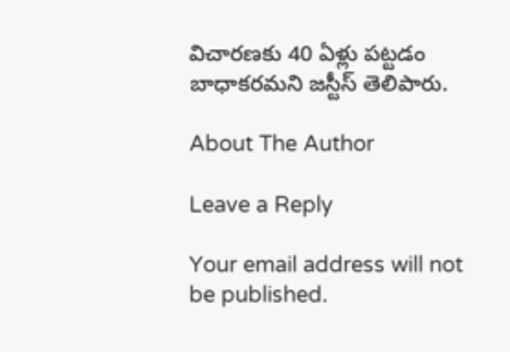విచారణకు 40 ఏళ్లు పట్టడం బాధాకరమని జస్టీస్ తెలిపారు.

About The Author

Leave a Reply

Your email address will not be published.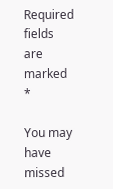Required fields are marked *

You may have missed